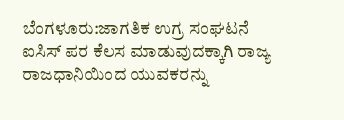ಬೆಂಗಳೂರು:ಜಾಗತಿಕ ಉಗ್ರ ಸಂಘಟನೆ ಐಸಿಸ್ ಪರ ಕೆಲಸ ಮಾಡುವುದಕ್ಕಾಗಿ ರಾಜ್ಯ ರಾಜಧಾನಿಯಿಂದ ಯುವಕರನ್ನು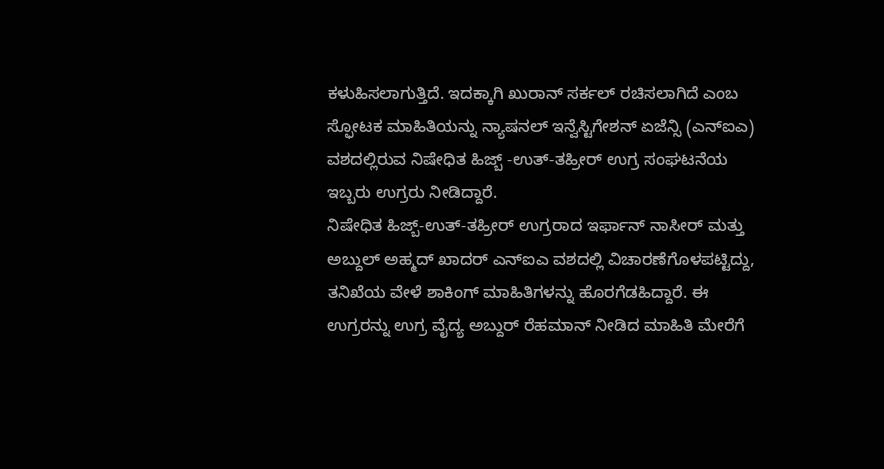ಕಳುಹಿಸಲಾಗುತ್ತಿದೆ. ಇದಕ್ಕಾಗಿ ಖುರಾನ್ ಸರ್ಕಲ್ ರಚಿಸಲಾಗಿದೆ ಎಂಬ ಸ್ಫೋಟಕ ಮಾಹಿತಿಯನ್ನು ನ್ಯಾಷನಲ್ ಇನ್ವೆಸ್ಟಿಗೇಶನ್ ಏಜೆನ್ಸಿ (ಎನ್ಐಎ) ವಶದಲ್ಲಿರುವ ನಿಷೇಧಿತ ಹಿಜ್ಬ್ -ಉತ್-ತಹ್ರೀರ್ ಉಗ್ರ ಸಂಘಟನೆಯ ಇಬ್ಬರು ಉಗ್ರರು ನೀಡಿದ್ದಾರೆ.
ನಿಷೇಧಿತ ಹಿಜ್ಬ್-ಉತ್-ತಹ್ರೀರ್ ಉಗ್ರರಾದ ಇರ್ಫಾನ್ ನಾಸೀರ್ ಮತ್ತು ಅಬ್ದುಲ್ ಅಹ್ಮದ್ ಖಾದರ್ ಎನ್ಐಎ ವಶದಲ್ಲಿ ವಿಚಾರಣೆಗೊಳಪಟ್ಟಿದ್ದು, ತನಿಖೆಯ ವೇಳೆ ಶಾಕಿಂಗ್ ಮಾಹಿತಿಗಳನ್ನು ಹೊರಗೆಡಹಿದ್ದಾರೆ. ಈ ಉಗ್ರರನ್ನು ಉಗ್ರ ವೈದ್ಯ ಅಬ್ದುರ್ ರೆಹಮಾನ್ ನೀಡಿದ ಮಾಹಿತಿ ಮೇರೆಗೆ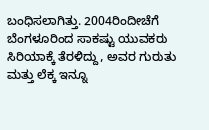ಬಂಧಿಸಲಾಗಿತ್ತು. 2004ರಿಂದೀಚೆಗೆ ಬೆಂಗಳೂರಿಂದ ಸಾಕಷ್ಟು ಯುವಕರು ಸಿರಿಯಾಕ್ಕೆ ತೆರಳಿದ್ದು, ಅವರ ಗುರುತು ಮತ್ತು ಲೆಕ್ಕ ಇನ್ನೂ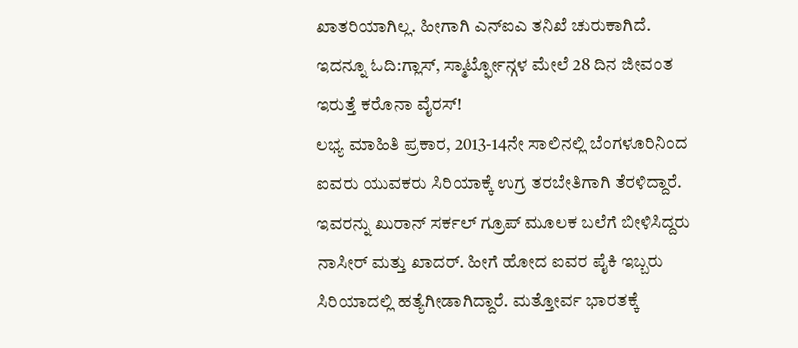ಖಾತರಿಯಾಗಿಲ್ಲ. ಹೀಗಾಗಿ ಎನ್ಐಎ ತನಿಖೆ ಚುರುಕಾಗಿದೆ.
ಇದನ್ನೂ ಓದಿ:ಗ್ಲಾಸ್, ಸ್ಮಾರ್ಟ್ಫೋನ್ಗಳ ಮೇಲೆ 28 ದಿನ ಜೀವಂತ ಇರುತ್ತೆ ಕರೊನಾ ವೈರಸ್!
ಲಭ್ಯ ಮಾಹಿತಿ ಪ್ರಕಾರ, 2013-14ನೇ ಸಾಲಿನಲ್ಲಿ ಬೆಂಗಳೂರಿನಿಂದ ಐವರು ಯುವಕರು ಸಿರಿಯಾಕ್ಕೆ ಉಗ್ರ ತರಬೇತಿಗಾಗಿ ತೆರಳಿದ್ದಾರೆ. ಇವರನ್ನು ಖುರಾನ್ ಸರ್ಕಲ್ ಗ್ರೂಪ್ ಮೂಲಕ ಬಲೆಗೆ ಬೀಳಿಸಿದ್ದರು ನಾಸೀರ್ ಮತ್ತು ಖಾದರ್. ಹೀಗೆ ಹೋದ ಐವರ ಪೈಕಿ ಇಬ್ಬರು ಸಿರಿಯಾದಲ್ಲಿ ಹತ್ಯೆಗೀಡಾಗಿದ್ದಾರೆ. ಮತ್ತೋರ್ವ ಭಾರತಕ್ಕೆ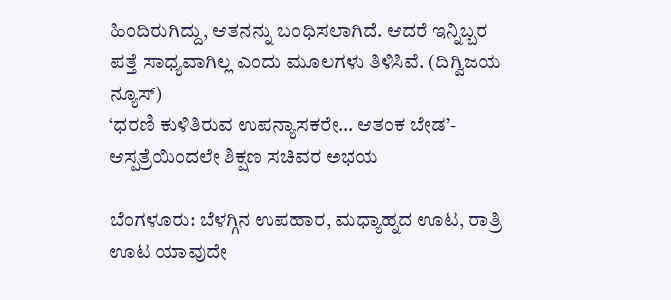ಹಿಂದಿರುಗಿದ್ದು, ಆತನನ್ನು ಬಂಧಿಸಲಾಗಿದೆ. ಆದರೆ ಇನ್ನಿಬ್ಬರ ಪತ್ತೆ ಸಾಧ್ಯವಾಗಿಲ್ಲ ಎಂದು ಮೂಲಗಳು ತಿಳಿಸಿವೆ. (ದಿಗ್ವಿಜಯ ನ್ಯೂಸ್)
‘ಧರಣಿ ಕುಳಿತಿರುವ ಉಪನ್ಯಾಸಕರೇ… ಆತಂಕ ಬೇಡ’- ಆಸ್ಪತ್ರೆಯಿಂದಲೇ ಶಿಕ್ಷಣ ಸಚಿವರ ಅಭಯ

ಬೆಂಗಳೂರು: ಬೆಳಗ್ಗಿನ ಉಪಹಾರ, ಮಧ್ಯಾಹ್ನದ ಊಟ, ರಾತ್ರಿ ಊಟ ಯಾವುದೇ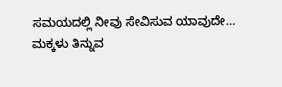ಸಮಯದಲ್ಲಿ ನೀವು ಸೇವಿಸುವ ಯಾವುದೇ…
ಮಕ್ಕಳು ತಿನ್ನುವ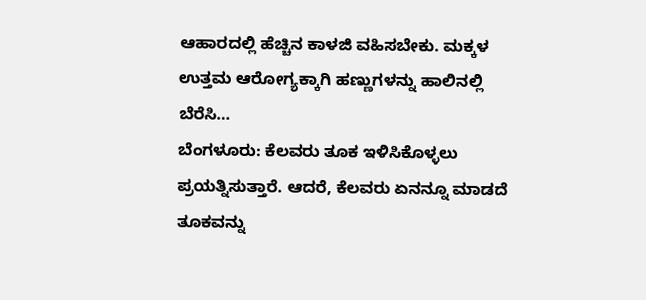ಆಹಾರದಲ್ಲಿ ಹೆಚ್ಚಿನ ಕಾಳಜಿ ವಹಿಸಬೇಕು. ಮಕ್ಕಳ ಉತ್ತಮ ಆರೋಗ್ಯಕ್ಕಾಗಿ ಹಣ್ಣುಗಳನ್ನು ಹಾಲಿನಲ್ಲಿ ಬೆರೆಸಿ…
ಬೆಂಗಳೂರು: ಕೆಲವರು ತೂಕ ಇಳಿಸಿಕೊಳ್ಳಲು ಪ್ರಯತ್ನಿಸುತ್ತಾರೆ. ಆದರೆ, ಕೆಲವರು ಏನನ್ನೂ ಮಾಡದೆ ತೂಕವನ್ನು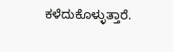ಕಳೆದುಕೊಳ್ಳುತ್ತಾರೆ.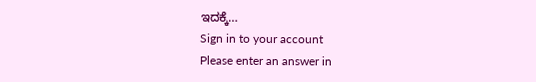ಇದಕ್ಕೆ…
Sign in to your account
Please enter an answer in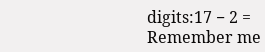digits:17 − 2 =
Remember me